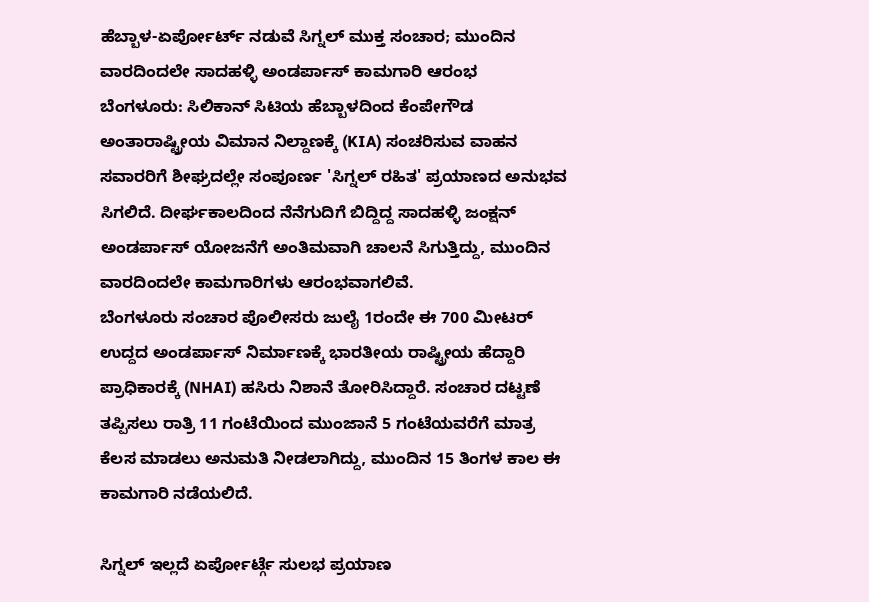ಹೆಬ್ಬಾಳ-ಏರ್ಪೋರ್ಟ್ ನಡುವೆ ಸಿಗ್ನಲ್ ಮುಕ್ತ ಸಂಚಾರ; ಮುಂದಿನ ವಾರದಿಂದಲೇ ಸಾದಹಳ್ಳಿ ಅಂಡರ್ಪಾಸ್ ಕಾಮಗಾರಿ ಆರಂಭ
ಬೆಂಗಳೂರು: ಸಿಲಿಕಾನ್ ಸಿಟಿಯ ಹೆಬ್ಬಾಳದಿಂದ ಕೆಂಪೇಗೌಡ ಅಂತಾರಾಷ್ಟ್ರೀಯ ವಿಮಾನ ನಿಲ್ದಾಣಕ್ಕೆ (KIA) ಸಂಚರಿಸುವ ವಾಹನ ಸವಾರರಿಗೆ ಶೀಘ್ರದಲ್ಲೇ ಸಂಪೂರ್ಣ 'ಸಿಗ್ನಲ್ ರಹಿತ' ಪ್ರಯಾಣದ ಅನುಭವ ಸಿಗಲಿದೆ. ದೀರ್ಘಕಾಲದಿಂದ ನೆನೆಗುದಿಗೆ ಬಿದ್ದಿದ್ದ ಸಾದಹಳ್ಳಿ ಜಂಕ್ಷನ್ ಅಂಡರ್ಪಾಸ್ ಯೋಜನೆಗೆ ಅಂತಿಮವಾಗಿ ಚಾಲನೆ ಸಿಗುತ್ತಿದ್ದು, ಮುಂದಿನ ವಾರದಿಂದಲೇ ಕಾಮಗಾರಿಗಳು ಆರಂಭವಾಗಲಿವೆ.
ಬೆಂಗಳೂರು ಸಂಚಾರ ಪೊಲೀಸರು ಜುಲೈ 1ರಂದೇ ಈ 700 ಮೀಟರ್ ಉದ್ದದ ಅಂಡರ್ಪಾಸ್ ನಿರ್ಮಾಣಕ್ಕೆ ಭಾರತೀಯ ರಾಷ್ಟ್ರೀಯ ಹೆದ್ದಾರಿ ಪ್ರಾಧಿಕಾರಕ್ಕೆ (NHAI) ಹಸಿರು ನಿಶಾನೆ ತೋರಿಸಿದ್ದಾರೆ. ಸಂಚಾರ ದಟ್ಟಣೆ ತಪ್ಪಿಸಲು ರಾತ್ರಿ 11 ಗಂಟೆಯಿಂದ ಮುಂಜಾನೆ 5 ಗಂಟೆಯವರೆಗೆ ಮಾತ್ರ ಕೆಲಸ ಮಾಡಲು ಅನುಮತಿ ನೀಡಲಾಗಿದ್ದು, ಮುಂದಿನ 15 ತಿಂಗಳ ಕಾಲ ಈ ಕಾಮಗಾರಿ ನಡೆಯಲಿದೆ.

ಸಿಗ್ನಲ್ ಇಲ್ಲದೆ ಏರ್ಪೋರ್ಟ್ಗೆ ಸುಲಭ ಪ್ರಯಾಣ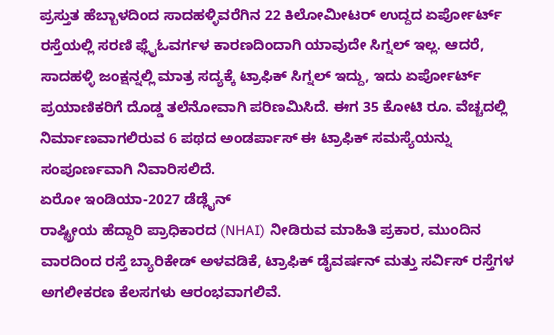ಪ್ರಸ್ತುತ ಹೆಬ್ಬಾಳದಿಂದ ಸಾದಹಳ್ಳಿವರೆಗಿನ 22 ಕಿಲೋಮೀಟರ್ ಉದ್ದದ ಏರ್ಪೋರ್ಟ್ ರಸ್ತೆಯಲ್ಲಿ ಸರಣಿ ಫ್ಲೈಓವರ್ಗಳ ಕಾರಣದಿಂದಾಗಿ ಯಾವುದೇ ಸಿಗ್ನಲ್ ಇಲ್ಲ. ಆದರೆ, ಸಾದಹಳ್ಳಿ ಜಂಕ್ಷನ್ನಲ್ಲಿ ಮಾತ್ರ ಸದ್ಯಕ್ಕೆ ಟ್ರಾಫಿಕ್ ಸಿಗ್ನಲ್ ಇದ್ದು, ಇದು ಏರ್ಪೋರ್ಟ್ ಪ್ರಯಾಣಿಕರಿಗೆ ದೊಡ್ಡ ತಲೆನೋವಾಗಿ ಪರಿಣಮಿಸಿದೆ. ಈಗ 35 ಕೋಟಿ ರೂ. ವೆಚ್ಚದಲ್ಲಿ ನಿರ್ಮಾಣವಾಗಲಿರುವ 6 ಪಥದ ಅಂಡರ್ಪಾಸ್ ಈ ಟ್ರಾಫಿಕ್ ಸಮಸ್ಯೆಯನ್ನು ಸಂಪೂರ್ಣವಾಗಿ ನಿವಾರಿಸಲಿದೆ.
ಏರೋ ಇಂಡಿಯಾ-2027 ಡೆಡ್ಲೈನ್
ರಾಷ್ಟ್ರೀಯ ಹೆದ್ದಾರಿ ಪ್ರಾಧಿಕಾರದ (NHAI) ನೀಡಿರುವ ಮಾಹಿತಿ ಪ್ರಕಾರ, ಮುಂದಿನ ವಾರದಿಂದ ರಸ್ತೆ ಬ್ಯಾರಿಕೇಡ್ ಅಳವಡಿಕೆ, ಟ್ರಾಫಿಕ್ ಡೈವರ್ಷನ್ ಮತ್ತು ಸರ್ವಿಸ್ ರಸ್ತೆಗಳ ಅಗಲೀಕರಣ ಕೆಲಸಗಳು ಆರಂಭವಾಗಲಿವೆ.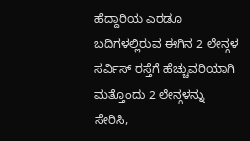ಹೆದ್ದಾರಿಯ ಎರಡೂ ಬದಿಗಳಲ್ಲಿರುವ ಈಗಿನ 2 ಲೇನ್ಗಳ ಸರ್ವಿಸ್ ರಸ್ತೆಗೆ ಹೆಚ್ಚುವರಿಯಾಗಿ ಮತ್ತೊಂದು 2 ಲೇನ್ಗಳನ್ನು ಸೇರಿಸಿ,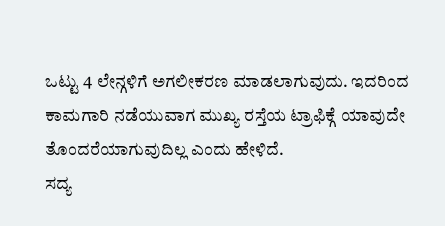ಒಟ್ಟು 4 ಲೇನ್ಗಳಿಗೆ ಅಗಲೀಕರಣ ಮಾಡಲಾಗುವುದು. ಇದರಿಂದ ಕಾಮಗಾರಿ ನಡೆಯುವಾಗ ಮುಖ್ಯ ರಸ್ತೆಯ ಟ್ರಾಫಿಕ್ಗೆ ಯಾವುದೇ ತೊಂದರೆಯಾಗುವುದಿಲ್ಲ ಎಂದು ಹೇಳಿದೆ.
ಸದ್ಯ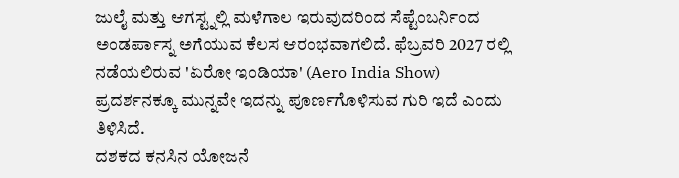ಜುಲೈ ಮತ್ತು ಆಗಸ್ಟ್ನಲ್ಲಿ ಮಳೆಗಾಲ ಇರುವುದರಿಂದ ಸೆಪ್ಟೆಂಬರ್ನಿಂದ ಅಂಡರ್ಪಾಸ್ನ ಅಗೆಯುವ ಕೆಲಸ ಆರಂಭವಾಗಲಿದೆ. ಫೆಬ್ರವರಿ 2027 ರಲ್ಲಿ ನಡೆಯಲಿರುವ 'ಏರೋ ಇಂಡಿಯಾ' (Aero India Show) ಪ್ರದರ್ಶನಕ್ಕೂ ಮುನ್ನವೇ ಇದನ್ನು ಪೂರ್ಣಗೊಳಿಸುವ ಗುರಿ ಇದೆ ಎಂದು ತಿಳಿಸಿದೆ.
ದಶಕದ ಕನಸಿನ ಯೋಜನೆ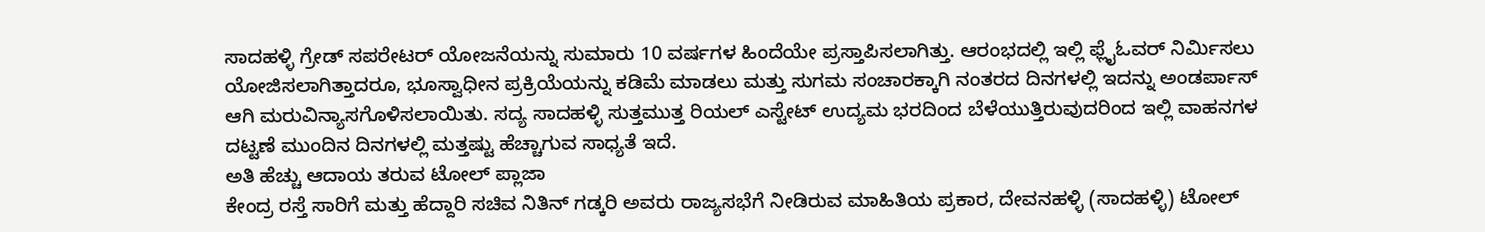ಸಾದಹಳ್ಳಿ ಗ್ರೇಡ್ ಸಪರೇಟರ್ ಯೋಜನೆಯನ್ನು ಸುಮಾರು 10 ವರ್ಷಗಳ ಹಿಂದೆಯೇ ಪ್ರಸ್ತಾಪಿಸಲಾಗಿತ್ತು. ಆರಂಭದಲ್ಲಿ ಇಲ್ಲಿ ಫ್ಲೈಓವರ್ ನಿರ್ಮಿಸಲು ಯೋಜಿಸಲಾಗಿತ್ತಾದರೂ, ಭೂಸ್ವಾಧೀನ ಪ್ರಕ್ರಿಯೆಯನ್ನು ಕಡಿಮೆ ಮಾಡಲು ಮತ್ತು ಸುಗಮ ಸಂಚಾರಕ್ಕಾಗಿ ನಂತರದ ದಿನಗಳಲ್ಲಿ ಇದನ್ನು ಅಂಡರ್ಪಾಸ್ ಆಗಿ ಮರುವಿನ್ಯಾಸಗೊಳಿಸಲಾಯಿತು. ಸದ್ಯ ಸಾದಹಳ್ಳಿ ಸುತ್ತಮುತ್ತ ರಿಯಲ್ ಎಸ್ಟೇಟ್ ಉದ್ಯಮ ಭರದಿಂದ ಬೆಳೆಯುತ್ತಿರುವುದರಿಂದ ಇಲ್ಲಿ ವಾಹನಗಳ ದಟ್ಟಣೆ ಮುಂದಿನ ದಿನಗಳಲ್ಲಿ ಮತ್ತಷ್ಟು ಹೆಚ್ಚಾಗುವ ಸಾಧ್ಯತೆ ಇದೆ.
ಅತಿ ಹೆಚ್ಚು ಆದಾಯ ತರುವ ಟೋಲ್ ಪ್ಲಾಜಾ
ಕೇಂದ್ರ ರಸ್ತೆ ಸಾರಿಗೆ ಮತ್ತು ಹೆದ್ದಾರಿ ಸಚಿವ ನಿತಿನ್ ಗಡ್ಕರಿ ಅವರು ರಾಜ್ಯಸಭೆಗೆ ನೀಡಿರುವ ಮಾಹಿತಿಯ ಪ್ರಕಾರ, ದೇವನಹಳ್ಳಿ (ಸಾದಹಳ್ಳಿ) ಟೋಲ್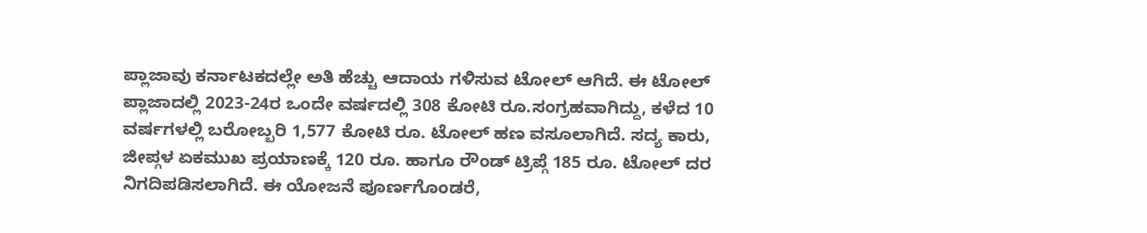ಪ್ಲಾಜಾವು ಕರ್ನಾಟಕದಲ್ಲೇ ಅತಿ ಹೆಚ್ಚು ಆದಾಯ ಗಳಿಸುವ ಟೋಲ್ ಆಗಿದೆ. ಈ ಟೋಲ್ ಪ್ಲಾಜಾದಲ್ಲಿ 2023-24ರ ಒಂದೇ ವರ್ಷದಲ್ಲಿ 308 ಕೋಟಿ ರೂ.ಸಂಗ್ರಹವಾಗಿದ್ದು, ಕಳೆದ 10 ವರ್ಷಗಳಲ್ಲಿ ಬರೋಬ್ಬರಿ 1,577 ಕೋಟಿ ರೂ. ಟೋಲ್ ಹಣ ವಸೂಲಾಗಿದೆ. ಸದ್ಯ ಕಾರು, ಜೀಪ್ಗಳ ಏಕಮುಖ ಪ್ರಯಾಣಕ್ಕೆ 120 ರೂ. ಹಾಗೂ ರೌಂಡ್ ಟ್ರಿಪ್ಗೆ 185 ರೂ. ಟೋಲ್ ದರ ನಿಗದಿಪಡಿಸಲಾಗಿದೆ. ಈ ಯೋಜನೆ ಪೂರ್ಣಗೊಂಡರೆ,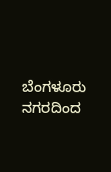ಬೆಂಗಳೂರು ನಗರದಿಂದ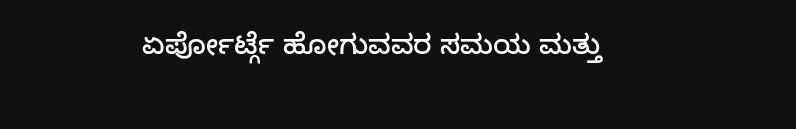ಏರ್ಪೋರ್ಟ್ಗೆ ಹೋಗುವವರ ಸಮಯ ಮತ್ತು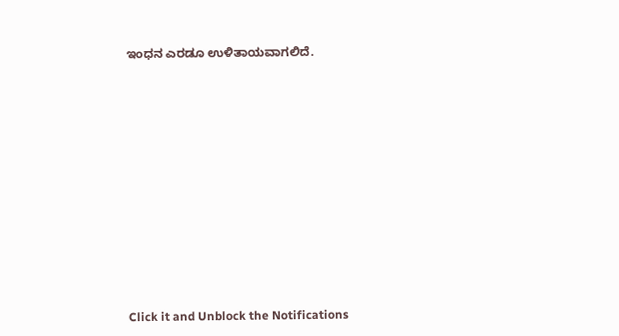ಇಂಧನ ಎರಡೂ ಉಳಿತಾಯವಾಗಲಿದೆ.













Click it and Unblock the Notifications